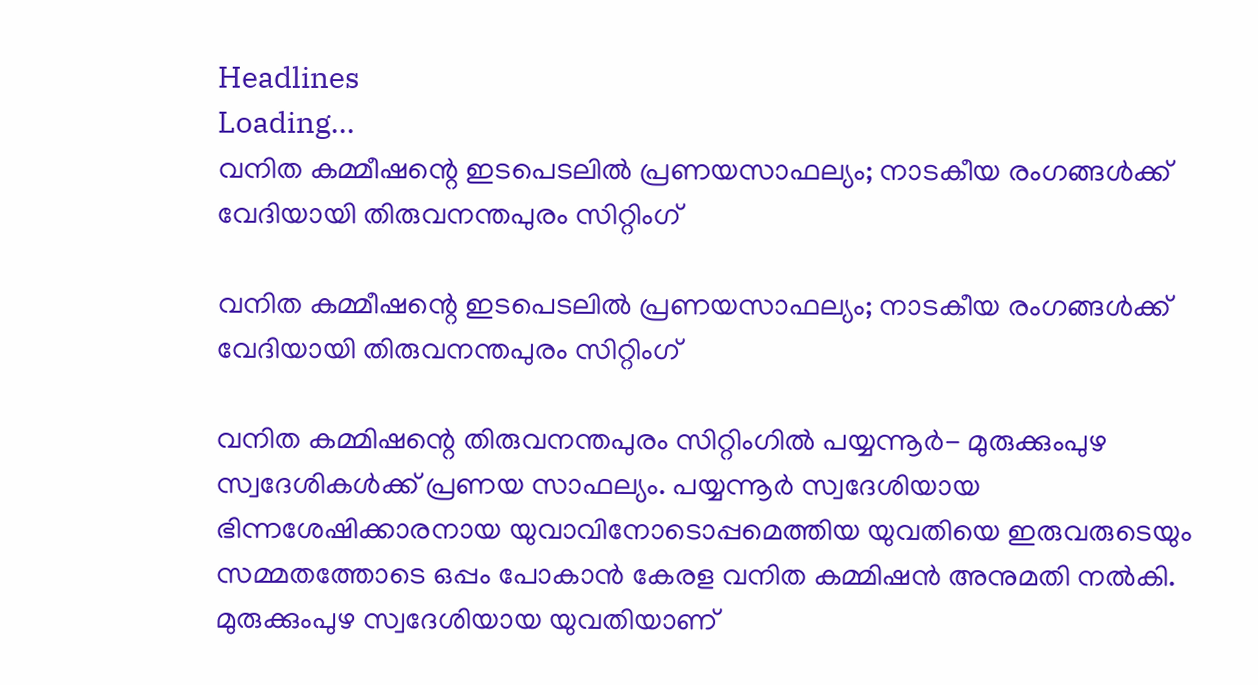Headlines
Loading...
വനിത കമ്മീഷന്റെ ഇടപെടലില്‍ പ്രണയസാഫല്യം; നാടകീയ രംഗങ്ങള്‍ക്ക് വേദിയായി തിരുവനന്തപുരം സിറ്റിംഗ്

വനിത കമ്മീഷന്റെ ഇടപെടലില്‍ പ്രണയസാഫല്യം; നാടകീയ രംഗങ്ങള്‍ക്ക് വേദിയായി തിരുവനന്തപുരം സിറ്റിംഗ്

വനിത കമ്മിഷന്റെ തിരുവനന്തപുരം സിറ്റിംഗില്‍ പയ്യന്നൂർ- മുരുക്കുംപുഴ സ്വദേശികള്‍ക്ക് പ്രണയ സാഫല്യം. പയ്യന്നൂർ സ്വദേശിയായ ഭിന്നശേഷിക്കാരനായ യുവാവിനോടൊപ്പമെത്തിയ യുവതിയെ ഇരുവരുടെയും സമ്മതത്തോടെ ഒപ്പം പോകാൻ കേരള വനിത കമ്മിഷൻ അനുമതി നല്‍കി. മുരുക്കുംപുഴ സ്വദേശിയായ യുവതിയാണ്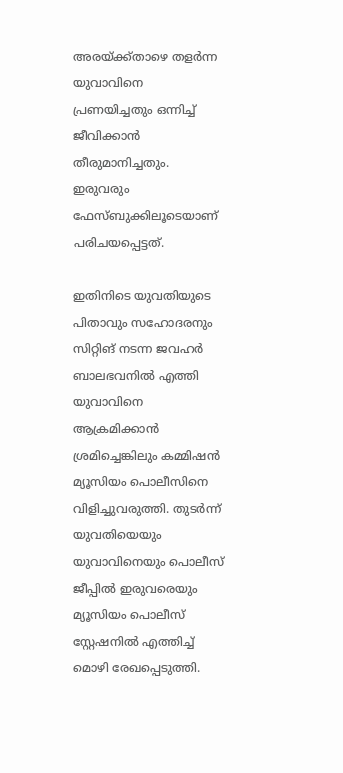അരയ്ക്ക്താഴെ തളർന്ന യുവാവിനെ പ്രണയിച്ചതും ഒന്നിച്ച് ജീവിക്കാൻ തീരുമാനിച്ചതും. ഇരുവരും ഫേസ്ബുക്കിലൂടെയാണ് പരിചയപ്പെട്ടത്.

ഇതിനിടെ യുവതിയുടെ പിതാവും സഹോദരനും സിറ്റിങ് നടന്ന ജവഹർ ബാലഭവനിൽ എത്തി യുവാവിനെ ആക്രമിക്കാൻ ശ്രമിച്ചെങ്കിലും കമ്മിഷൻ മ്യൂസിയം പൊലീസിനെ വിളിച്ചുവരുത്തി. തുടർന്ന് യുവതിയെയും യുവാവിനെയും പൊലീസ് ജീപ്പിൽ ഇരുവരെയും മ്യൂസിയം പൊലീസ് സ്റ്റേഷനിൽ എത്തിച്ച് മൊഴി രേഖപ്പെടുത്തി.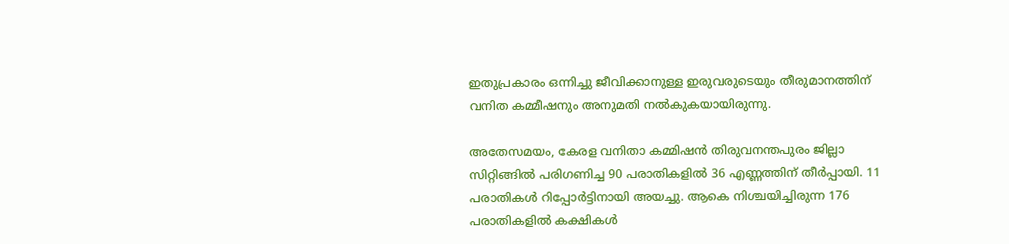ഇതുപ്രകാരം ഒന്നിച്ചു ജീവിക്കാനുള്ള ഇരുവരുടെയും തീരുമാനത്തിന് വനിത കമ്മീഷനും അനുമതി നല്‍കുകയായിരുന്നു.

അതേസമയം, കേരള വനിതാ കമ്മിഷന്‍ തിരുവനന്തപുരം ജില്ലാ സിറ്റിങ്ങില്‍ പരിഗണിച്ച 90 പരാതികളില്‍ 36 എണ്ണത്തിന് തീര്‍പ്പായി. 11 പരാതികള്‍ റിപ്പോര്‍ട്ടിനായി അയച്ചു. ആകെ നിശ്ചയിച്ചിരുന്ന 176 പരാതികളില്‍ കക്ഷികള്‍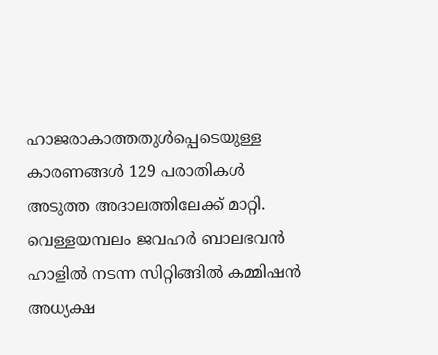ഹാജരാകാത്തതുള്‍പ്പെടെയുള്ള കാരണങ്ങള്‍ 129 പരാതികള്‍ അടുത്ത അദാലത്തിലേക്ക് മാറ്റി. വെള്ളയമ്പലം ജവഹര്‍ ബാലഭവന്‍ ഹാളില്‍ നടന്ന സിറ്റിങ്ങില്‍ കമ്മിഷന്‍ അധ്യക്ഷ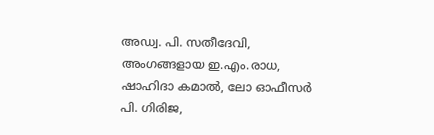അഡ്വ. പി. സതീദേവി, അംഗങ്ങളായ ഇ.എം.രാധ, ഷാഹിദാ കമാല്‍, ലോ ഓഫീസര്‍ പി. ഗിരിജ,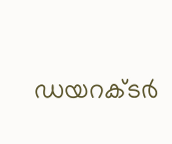ഡയറക്ടര്‍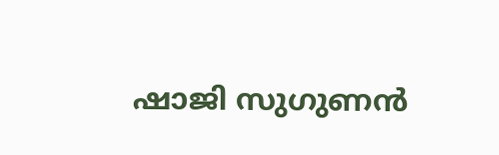ഷാജി സുഗുണന്‍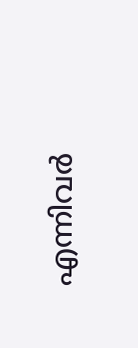എന്നിവര്‍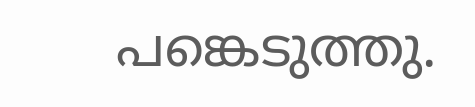പങ്കെടുത്തു.